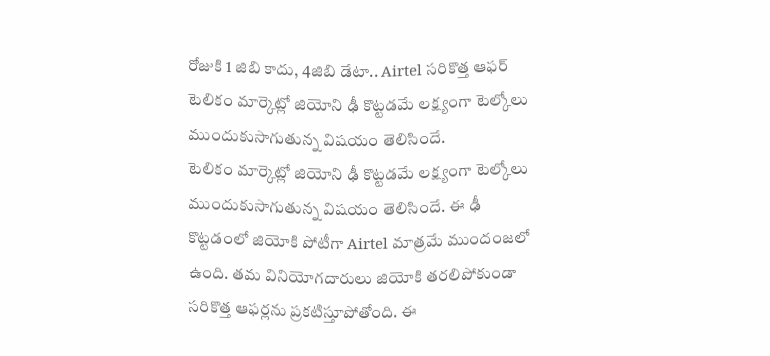రోజుకి 1 జిబి కాదు, 4జిబి డేటా.. Airtel సరికొత్త ఆఫర్
టెలికం మార్కెట్లో జియోని ఢీ కొట్టడమే లక్ష్యంగా టెల్కోలు ముందుకుసాగుతున్న విషయం తెలిసిందే.
టెలికం మార్కెట్లో జియోని ఢీ కొట్టడమే లక్ష్యంగా టెల్కోలు ముందుకుసాగుతున్న విషయం తెలిసిందే. ఈ ఢీ కొట్టడంలో జియోకి పోటీగా Airtel మాత్రమే ముందంజలో ఉంది. తమ వినియోగదారులు జియోకి తరలిపోకుండా సరికొత్త ఆఫర్లను ప్రకటిస్తూపోతోంది. ఈ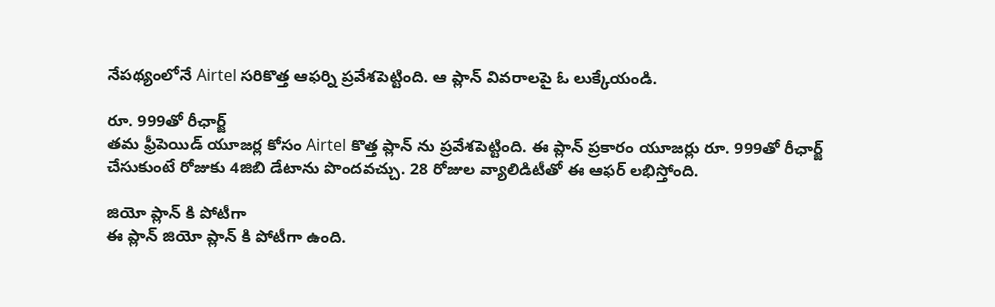నేపథ్యంలోనే Airtel సరికొత్త ఆఫర్ని ప్రవేశపెట్టింది. ఆ ప్లాన్ వివరాలపై ఓ లుక్కేయండి.

రూ. 999తో రీఛార్జ్
తమ ఫ్రీపెయిడ్ యూజర్ల కోసం Airtel కొత్త ప్లాన్ ను ప్రవేశపెట్టింది. ఈ ప్లాన్ ప్రకారం యూజర్లు రూ. 999తో రీఛార్జ్ చేసుకుంటే రోజుకు 4జిబి డేటాను పొందవచ్చు. 28 రోజుల వ్యాలిడిటీతో ఈ ఆఫర్ లభిస్తోంది.

జియో ప్లాన్ కి పోటీగా
ఈ ప్లాన్ జియో ప్లాన్ కి పోటీగా ఉంది.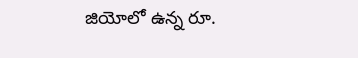జియోలో ఉన్న రూ.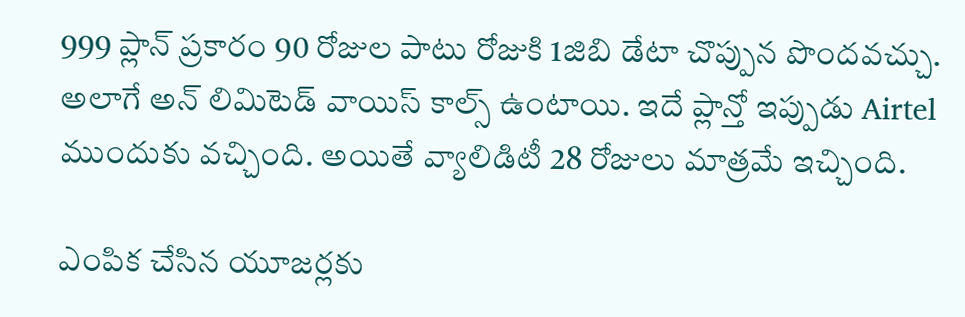999 ప్లాన్ ప్రకారం 90 రోజుల పాటు రోజుకి 1జిబి డేటా చొప్పున పొందవచ్చు. అలాగే అన్ లిమిటెడ్ వాయిస్ కాల్స్ ఉంటాయి. ఇదే ప్లాన్తో ఇప్పుడు Airtel ముందుకు వచ్చింది. అయితే వ్యాలిడిటీ 28 రోజులు మాత్రమే ఇచ్చింది.

ఎంపిక చేసిన యూజర్లకు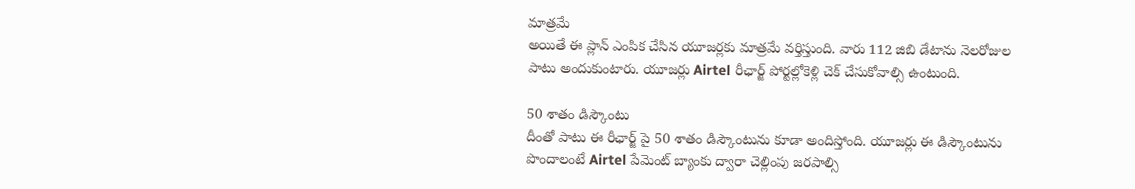మాత్రమే
అయితే ఈ ప్లాన్ ఎంపిక చేసిన యూజర్లకు మాత్రమే వర్తిస్తుంది. వారు 112 జిబి డేటాను నెలరోజుల పాటు అందుకుంటారు. యూజర్లు Airtel రీఛార్జ్ పోర్టల్లోకెళ్లి చెక్ చేసుకోవాల్సి ఉంటుంది.

50 శాతం డిస్కౌంటు
దీంతో పాటు ఈ రీఛార్జ్ పై 50 శాతం డిస్కౌంటును కూడా అందిస్తోంది. యూజర్లు ఈ డిస్కౌంటును పొందాలంటే Airtel పేమెంట్ బ్యాంకు ద్వారా చెల్లింపు జరపాల్సి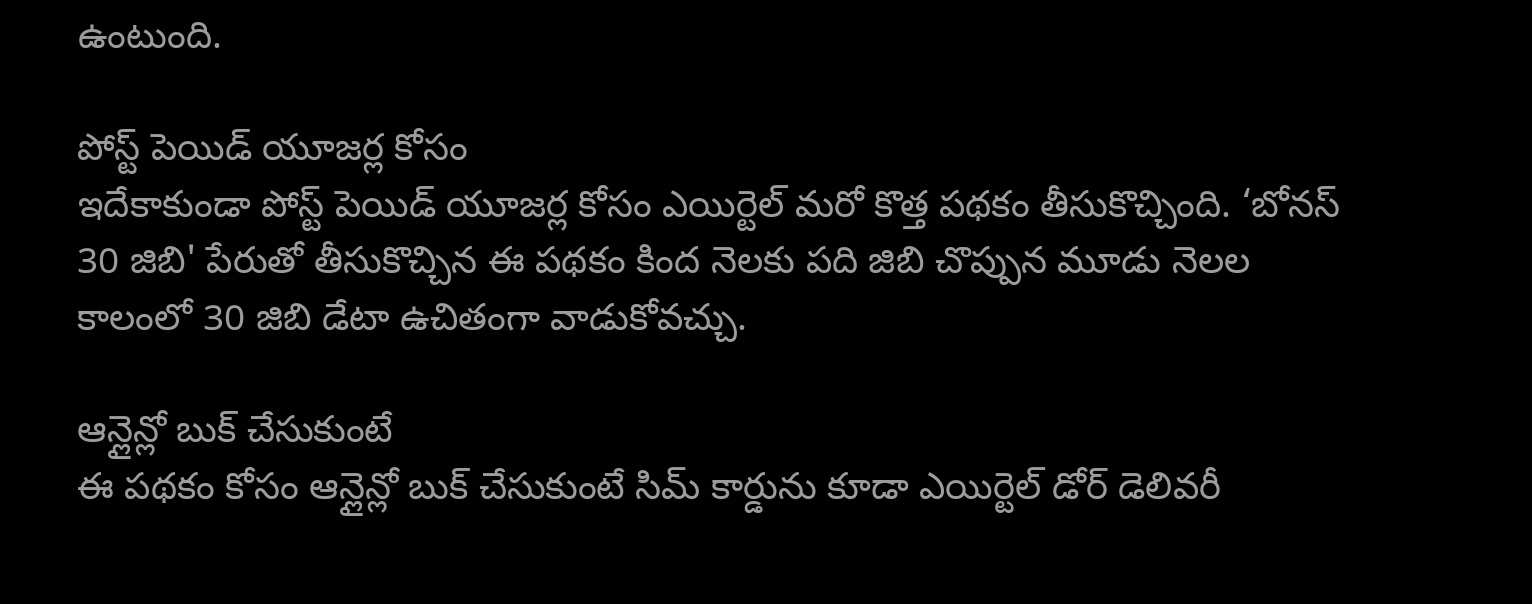ఉంటుంది.

పోస్ట్ పెయిడ్ యూజర్ల కోసం
ఇదేకాకుండా పోస్ట్ పెయిడ్ యూజర్ల కోసం ఎయిర్టెల్ మరో కొత్త పథకం తీసుకొచ్చింది. ‘బోనస్ 30 జిబి' పేరుతో తీసుకొచ్చిన ఈ పథకం కింద నెలకు పది జిబి చొప్పున మూడు నెలల కాలంలో 30 జిబి డేటా ఉచితంగా వాడుకోవచ్చు.

ఆన్లైన్లో బుక్ చేసుకుంటే
ఈ పథకం కోసం ఆన్లైన్లో బుక్ చేసుకుంటే సిమ్ కార్డును కూడా ఎయిర్టెల్ డోర్ డెలివరీ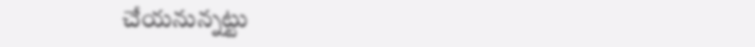చేయనున్నట్టు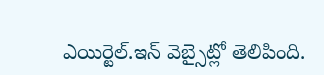ఎయిర్టెల్.ఇన్ వెబ్సైట్లో తెలిపింది.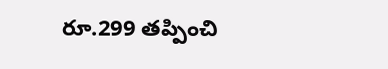రూ.299 తప్పించి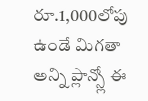రూ.1,000లోపు ఉండే మిగతా అన్ని ప్లాన్స్లో ఈ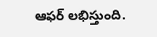ఆఫర్ లభిస్తుంది.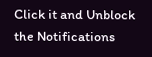Click it and Unblock the Notifications